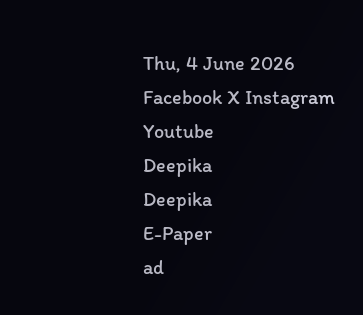Thu, 4 June 2026
Facebook X Instagram Youtube
Deepika
Deepika
E-Paper
ad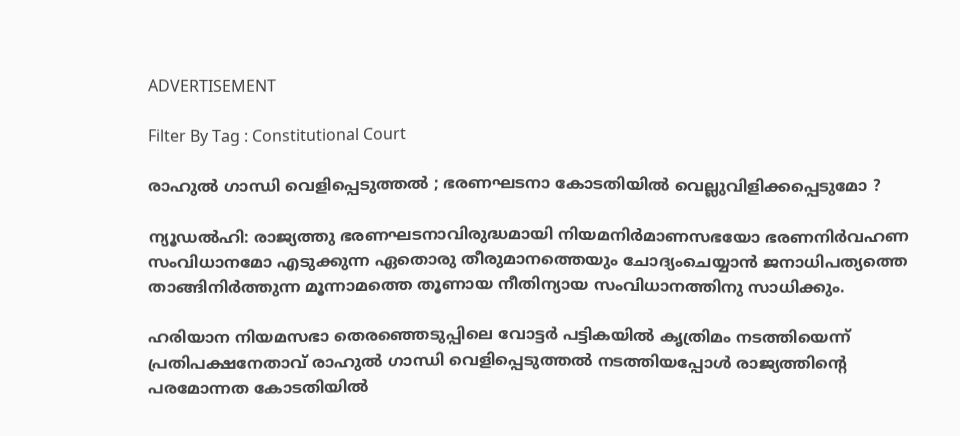ADVERTISEMENT

Filter By Tag : Constitutional Court

രാഹുൽ ഗാന്ധി വെളിപ്പെടുത്തൽ ; ഭരണഘടനാ കോടതിയിൽ വെല്ലുവിളിക്കപ്പെടുമോ ?

ന്യൂഡൽഹി: രാജ്യത്തു ഭരണഘടനാവിരുദ്ധമായി നിയമനിർമാണസഭയോ ഭരണനിർവഹണ സംവിധാനമോ എടുക്കുന്ന ഏതൊരു തീരുമാനത്തെയും ചോദ്യംചെയ്യാൻ ജനാധിപത്യത്തെ താങ്ങിനിർത്തുന്ന മൂന്നാമത്തെ തൂണായ നീതിന്യായ സംവിധാനത്തിനു സാധിക്കും.

ഹരിയാന നിയമസഭാ തെരഞ്ഞെടുപ്പിലെ വോട്ടർ പട്ടികയിൽ കൃത്രിമം നടത്തിയെന്ന് പ്രതിപക്ഷനേതാവ് രാഹുൽ ഗാന്ധി വെളിപ്പെടുത്തൽ നടത്തിയപ്പോൾ രാജ്യത്തിന്‍റെ പരമോന്നത കോടതിയിൽ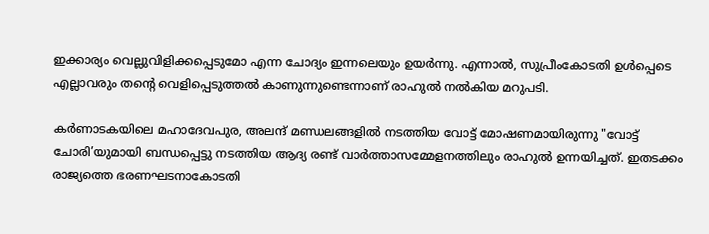ഇക്കാര്യം വെല്ലുവിളിക്കപ്പെടുമോ എന്ന ചോദ്യം ഇന്നലെയും ഉയർന്നു. എന്നാൽ, സുപ്രീംകോടതി ഉൾപ്പെടെ എല്ലാവരും തന്‍റെ വെളിപ്പെടുത്തൽ കാണുന്നുണ്ടെന്നാണ് രാഹുൽ നൽകിയ മറുപടി.

കർണാടകയിലെ മഹാദേവപുര, അലന്ദ് മണ്ഡലങ്ങളിൽ നടത്തിയ വോട്ട് മോഷണമായിരുന്നു "വോട്ട് ചോരി’യുമായി ബന്ധപ്പെട്ടു നടത്തിയ ആദ്യ രണ്ട് വാർത്താസമ്മേളനത്തിലും രാഹുൽ ഉന്നയിച്ചത്. ഇതടക്കം രാജ്യത്തെ ഭരണഘടനാകോടതി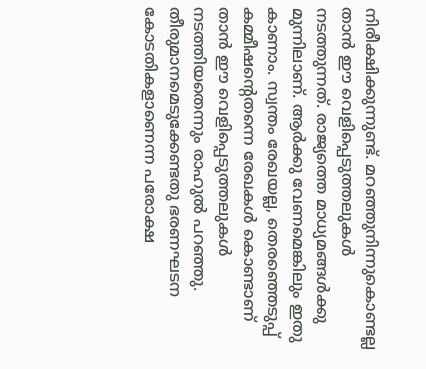നിരീക്ഷിക്കുന്നുണ്ട്. മറഞ്ഞുനിന്നുകൊണ്ടല്ല താൻ ഈ വെളിപ്പെടുത്തലുകൾ നടത്തുന്നത്. രാജ്യത്തെ മാധ്യമങ്ങൾക്കു മുന്നിലാണ്. ആർക്കു വേണമെങ്കിലും ഇതു കാണാം. സ്വന്തം രേഖയല്ല, തെരഞ്ഞെടുപ്പ് കമ്മീഷന്‍റെതന്നെ രേഖകൾ കൊണ്ടാണ് താൻ ഈ വെളിപ്പെടുത്തലുകൾ നടത്തിയതെന്നും രാഹുൽ പറഞ്ഞു. തീരുമാനമെടുക്കേണ്ടതു ഭരണഘടന കോടതികളാണെന്ന പരോക്ഷ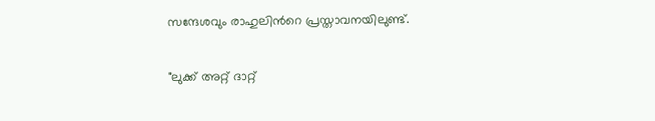സന്ദേശവും രാഹുലിന്‍റെ പ്രസ്താവനയിലുണ്ട്.

"ലുക്ക് അറ്റ് ദാറ്റ്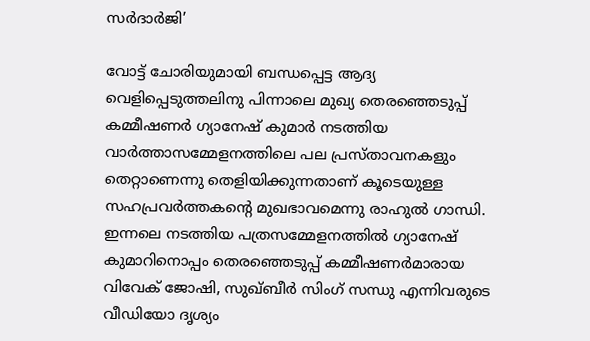സർദാർജി’

വോട്ട് ചോരിയുമായി ബന്ധപ്പെട്ട ആദ്യ വെളിപ്പെടുത്തലിനു പിന്നാലെ മുഖ്യ തെരഞ്ഞെടുപ്പ് കമ്മീഷണർ ഗ്യാനേഷ് കുമാർ നടത്തിയ വാർത്താസമ്മേളനത്തിലെ പല പ്രസ്താവനകളും തെറ്റാണെന്നു തെളിയിക്കുന്നതാണ് കൂടെയുള്ള സഹപ്രവർത്തകന്‍റെ മുഖഭാവമെന്നു രാഹുൽ ഗാന്ധി. ഇന്നലെ നടത്തിയ പത്രസമ്മേളനത്തിൽ ഗ്യാനേഷ് കുമാറിനൊപ്പം തെരഞ്ഞെടുപ്പ് കമ്മീഷണർമാരായ വിവേക് ജോഷി, സുഖ്ബീർ സിംഗ് സന്ധു എന്നിവരുടെ വീഡിയോ ദൃശ്യം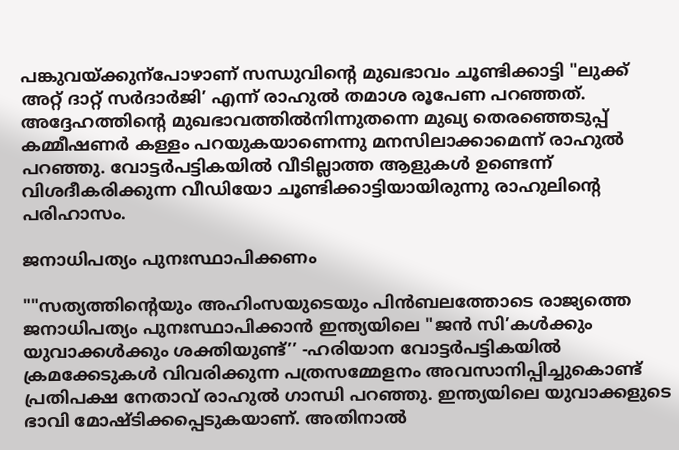പങ്കുവയ്ക്കുന്പോഴാണ് സന്ധുവിന്‍റെ മുഖഭാവം ചൂണ്ടിക്കാട്ടി "ലുക്ക് അറ്റ് ദാറ്റ് സർദാർജി’ എന്ന് രാഹുൽ തമാശ രൂപേണ പറഞ്ഞത്. അദ്ദേഹത്തിന്‍റെ മുഖഭാവത്തിൽനിന്നുതന്നെ മുഖ്യ തെരഞ്ഞെടുപ്പ് കമ്മീഷണർ കള്ളം പറയുകയാണെന്നു മനസിലാക്കാമെന്ന് രാഹുൽ പറഞ്ഞു. വോട്ടർപട്ടികയിൽ വീടില്ലാത്ത ആളുകൾ ഉണ്ടെന്ന് വിശദീകരിക്കുന്ന വീഡിയോ ചൂണ്ടിക്കാട്ടിയായിരുന്നു രാഹുലിന്‍റെ പരിഹാസം.

ജനാധിപത്യം പുനഃസ്ഥാപിക്കണം

""സത്യത്തിന്‍റെയും അഹിംസയുടെയും പിൻബലത്തോടെ രാജ്യത്തെ ജനാധിപത്യം പുനഃസ്ഥാപിക്കാൻ ഇന്ത്യയിലെ "ജൻ സി’കൾക്കും യുവാക്കൾക്കും ശക്തിയുണ്ട്’’ -ഹരിയാന വോട്ടർപട്ടികയിൽ ക്രമക്കേടുകൾ വിവരിക്കുന്ന പത്രസമ്മേളനം അവസാനിപ്പിച്ചുകൊണ്ട് പ്രതിപക്ഷ നേതാവ് രാഹുൽ ഗാന്ധി പറഞ്ഞു. ഇന്ത്യയിലെ യുവാക്കളുടെ ഭാവി മോഷ്‌ടിക്കപ്പെടുകയാണ്. അതിനാൽ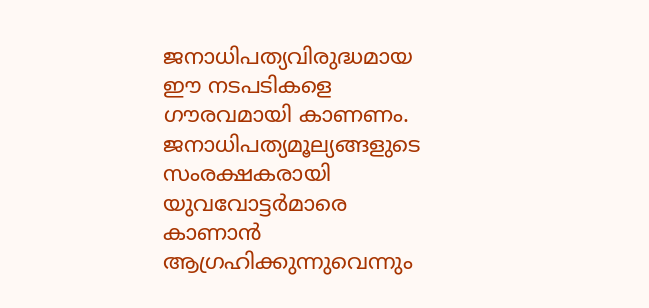ജനാധിപത്യവിരുദ്ധമായ ഈ നടപടികളെ ഗൗരവമായി കാണണം. ജനാധിപത്യമൂല്യങ്ങളുടെ സംരക്ഷകരായി യുവവോട്ടർമാരെ കാണാൻ ആഗ്രഹിക്കുന്നുവെന്നും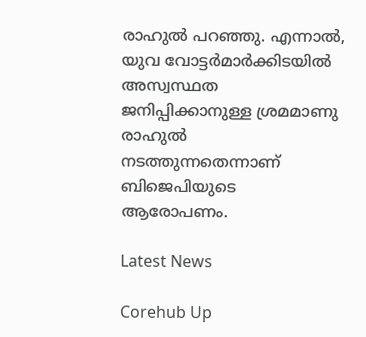രാഹുൽ പറഞ്ഞു. എന്നാൽ, യുവ വോട്ടർമാർക്കിടയിൽ അസ്വസ്ഥത ജനിപ്പിക്കാനുള്ള ശ്രമമാണു രാഹുൽ നടത്തുന്നതെന്നാണ് ബിജെപിയുടെ ആരോപണം.

Latest News

Corehub Up